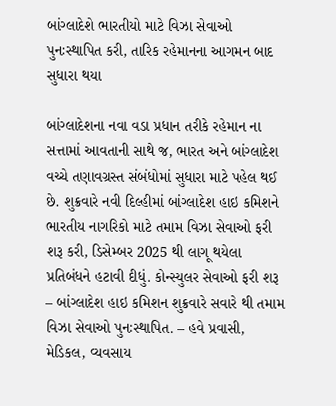બાંગ્લાદેશે ભારતીયો માટે વિઝા સેવાઓ પુનઃસ્થાપિત કરી, તારિક રહેમાનના આગમન બાદ સુધારા થયા

બાંગ્લાદેશના નવા વડા પ્રધાન તરીકે રહેમાન ના સત્તામાં આવતાની સાથે જ, ભારત અને બાંગ્લાદેશ વચ્ચે તણાવગ્રસ્ત સંબંધોમાં સુધારા માટે પહેલ થઈ છે. શુક્રવારે નવી દિલ્હીમાં બાંગ્લાદેશ હાઇ કમિશને ભારતીય નાગરિકો માટે તમામ વિઝા સેવાઓ ફરી શરૂ કરી, ડિસેમ્બર 2025 થી લાગૂ થયેલા પ્રતિબંધને હટાવી દીધું. કોન્સ્યુલર સેવાઓ ફરી શરૂ – બાંગ્લાદેશ હાઇ કમિશન શુક્રવારે સવારે થી તમામ વિઝા સેવાઓ પુનઃસ્થાપિત. – હવે પ્રવાસી, મેડિકલ, વ્યવસાય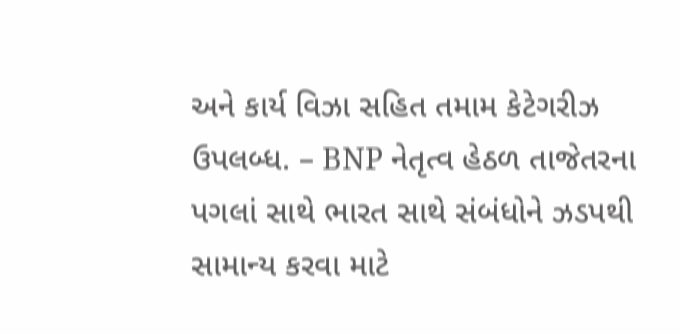અને કાર્ય વિઝા સહિત તમામ કેટેગરીઝ ઉપલબ્ધ. – BNP નેતૃત્વ હેઠળ તાજેતરના પગલાં સાથે ભારત સાથે સંબંધોને ઝડપથી સામાન્ય કરવા માટે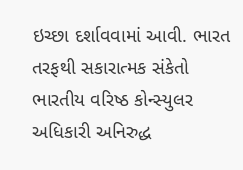ઇચ્છા દર્શાવવામાં આવી. ભારત તરફથી સકારાત્મક સંકેતો ભારતીય વરિષ્ઠ કોન્સ્યુલર અધિકારી અનિરુદ્ધ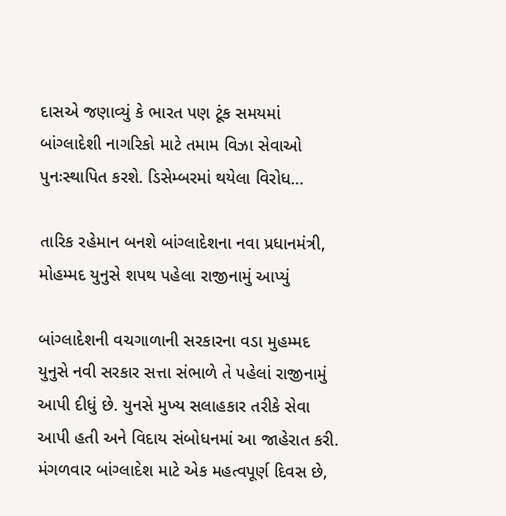દાસએ જણાવ્યું કે ભારત પણ ટૂંક સમયમાં બાંગ્લાદેશી નાગરિકો માટે તમામ વિઝા સેવાઓ પુનઃસ્થાપિત કરશે. ડિસેમ્બરમાં થયેલા વિરોધ…

તારિક રહેમાન બનશે બાંગ્લાદેશના નવા પ્રધાનમંત્રી, મોહમ્મદ યુનુસે શપથ પહેલા રાજીનામું આપ્યું

બાંગ્લાદેશની વચગાળાની સરકારના વડા મુહમ્મદ યુનુસે નવી સરકાર સત્તા સંભાળે તે પહેલાં રાજીનામું આપી દીધું છે. યુનસે મુખ્ય સલાહકાર તરીકે સેવા આપી હતી અને વિદાય સંબોધનમાં આ જાહેરાત કરી. મંગળવાર બાંગ્લાદેશ માટે એક મહત્વપૂર્ણ દિવસ છે,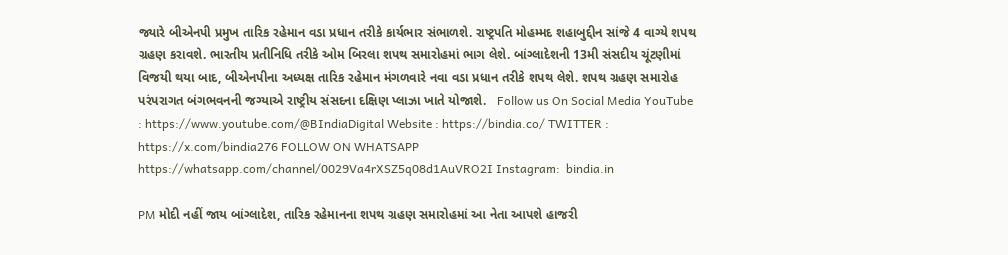જ્યારે બીએનપી પ્રમુખ તારિક રહેમાન વડા પ્રધાન તરીકે કાર્યભાર સંભાળશે. રાષ્ટ્રપતિ મોહમ્મદ શહાબુદ્દીન સાંજે 4 વાગ્યે શપથ ગ્રહણ કરાવશે. ભારતીય પ્રતીનિધિ તરીકે ઓમ બિરલા શપથ સમારોહમાં ભાગ લેશે. બાંગ્લાદેશની 13મી સંસદીય ચૂંટણીમાં વિજયી થયા બાદ, બીએનપીના અધ્યક્ષ તારિક રહેમાન મંગળવારે નવા વડા પ્રધાન તરીકે શપથ લેશે. શપથ ગ્રહણ સમારોહ પરંપરાગત બંગભવનની જગ્યાએ રાષ્ટ્રીય સંસદના દક્ષિણ પ્લાઝા ખાતે યોજાશે.   Follow us On Social Media YouTube : https://www.youtube.com/@BIndiaDigital Website : https://bindia.co/ TWITTER : https://x.com/bindia276 FOLLOW ON WHATSAPP  https://whatsapp.com/channel/0029Va4rXSZ5q08d1AuVRO2I Instagram:  bindia.in

PM મોદી નહીં જાય બાંગ્લાદેશ, તારિક રહેમાનના શપથ ગ્રહણ સમારોહમાં આ નેતા આપશે હાજરી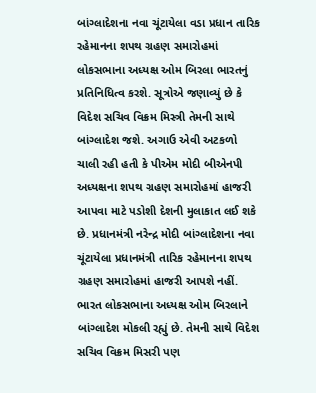બાંગ્લાદેશના નવા ચૂંટાયેલા વડા પ્રધાન તારિક રહેમાનના શપથ ગ્રહણ સમારોહમાં લોકસભાના અધ્યક્ષ ઓમ બિરલા ભારતનું પ્રતિનિધિત્વ કરશે. સૂત્રોએ જણાવ્યું છે કે વિદેશ સચિવ વિક્રમ મિસ્ત્રી તેમની સાથે બાંગ્લાદેશ જશે. અગાઉ એવી અટકળો ચાલી રહી હતી કે પીએમ મોદી બીએનપી અધ્યક્ષના શપથ ગ્રહણ સમારોહમાં હાજરી આપવા માટે પડોશી દેશની મુલાકાત લઈ શકે છે. પ્રધાનમંત્રી નરેન્દ્ર મોદી બાંગ્લાદેશના નવા ચૂંટાયેલા પ્રધાનમંત્રી તારિક રહેમાનના શપથ ગ્રહણ સમારોહમાં હાજરી આપશે નહીં. ભારત લોકસભાના અધ્યક્ષ ઓમ બિરલાને બાંગ્લાદેશ મોકલી રહ્યું છે. તેમની સાથે વિદેશ સચિવ વિક્રમ મિસરી પણ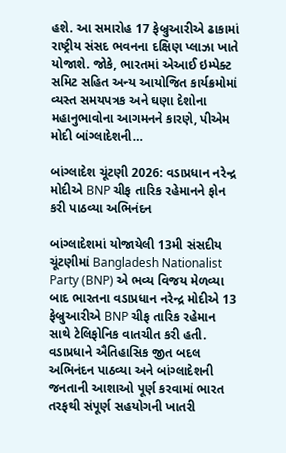હશે. આ સમારોહ 17 ફેબ્રુઆરીએ ઢાકામાં રાષ્ટ્રીય સંસદ ભવનના દક્ષિણ પ્લાઝા ખાતે યોજાશે. જોકે, ભારતમાં એઆઈ ઇમ્પેક્ટ સમિટ સહિત અન્ય આયોજિત કાર્યક્રમોમાં વ્યસ્ત સમયપત્રક અને ઘણા દેશોના મહાનુભાવોના આગમનને કારણે, પીએમ મોદી બાંગ્લાદેશની…

બાંગ્લાદેશ ચૂંટણી 2026: વડાપ્રધાન નરેન્દ્ર મોદીએ BNP ચીફ તારિક રહેમાનને ફોન કરી પાઠવ્યા અભિનંદન

બાંગ્લાદેશમાં યોજાયેલી 13મી સંસદીય ચૂંટણીમાં Bangladesh Nationalist Party (BNP) એ ભવ્ય વિજય મેળવ્યા બાદ ભારતના વડાપ્રધાન નરેન્દ્ર મોદીએ 13 ફેબ્રુઆરીએ BNP ચીફ તારિક રહેમાન સાથે ટેલિફોનિક વાતચીત કરી હતી. વડાપ્રધાને ઐતિહાસિક જીત બદલ અભિનંદન પાઠવ્યા અને બાંગ્લાદેશની જનતાની આશાઓ પૂર્ણ કરવામાં ભારત તરફથી સંપૂર્ણ સહયોગની ખાતરી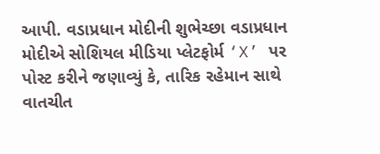આપી. વડાપ્રધાન મોદીની શુભેચ્છા વડાપ્રધાન મોદીએ સોશિયલ મીડિયા પ્લેટફોર્મ ‘X’ પર પોસ્ટ કરીને જણાવ્યું કે, તારિક રહેમાન સાથે વાતચીત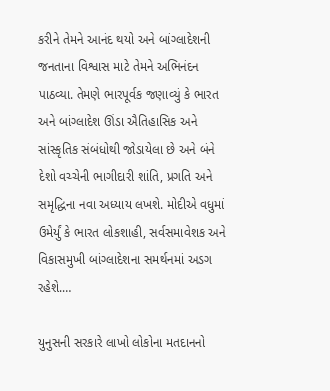કરીને તેમને આનંદ થયો અને બાંગ્લાદેશની જનતાના વિશ્વાસ માટે તેમને અભિનંદન પાઠવ્યા. તેમણે ભારપૂર્વક જણાવ્યું કે ભારત અને બાંગ્લાદેશ ઊંડા ઐતિહાસિક અને સાંસ્કૃતિક સંબંધોથી જોડાયેલા છે અને બંને દેશો વચ્ચેની ભાગીદારી શાંતિ, પ્રગતિ અને સમૃદ્ધિના નવા અધ્યાય લખશે. મોદીએ વધુમાં ઉમેર્યું કે ભારત લોકશાહી, સર્વસમાવેશક અને વિકાસમુખી બાંગ્લાદેશના સમર્થનમાં અડગ રહેશે.…

યુનુસની સરકારે લાખો લોકોના મતદાનનો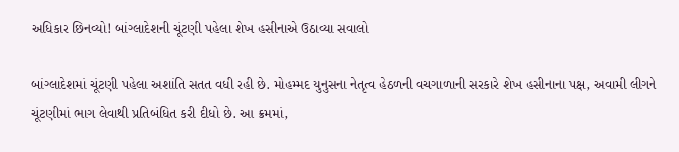અધિકાર છિનવ્યો! બાંગ્લાદેશની ચૂંટણી પહેલા શેખ હસીનાએ ઉઠાવ્યા સવાલો

બાંગ્લાદેશમાં ચૂંટણી પહેલા અશાંતિ સતત વધી રહી છે. મોહમ્મદ યુનુસના નેતૃત્વ હેઠળની વચગાળાની સરકારે શેખ હસીનાના પક્ષ, અવામી લીગને ચૂંટણીમાં ભાગ લેવાથી પ્રતિબંધિત કરી દીધો છે. આ ક્રમમાં,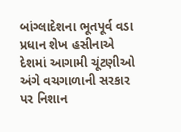બાંગ્લાદેશના ભૂતપૂર્વ વડા પ્રધાન શેખ હસીનાએ દેશમાં આગામી ચૂંટણીઓ અંગે વચગાળાની સરકાર પર નિશાન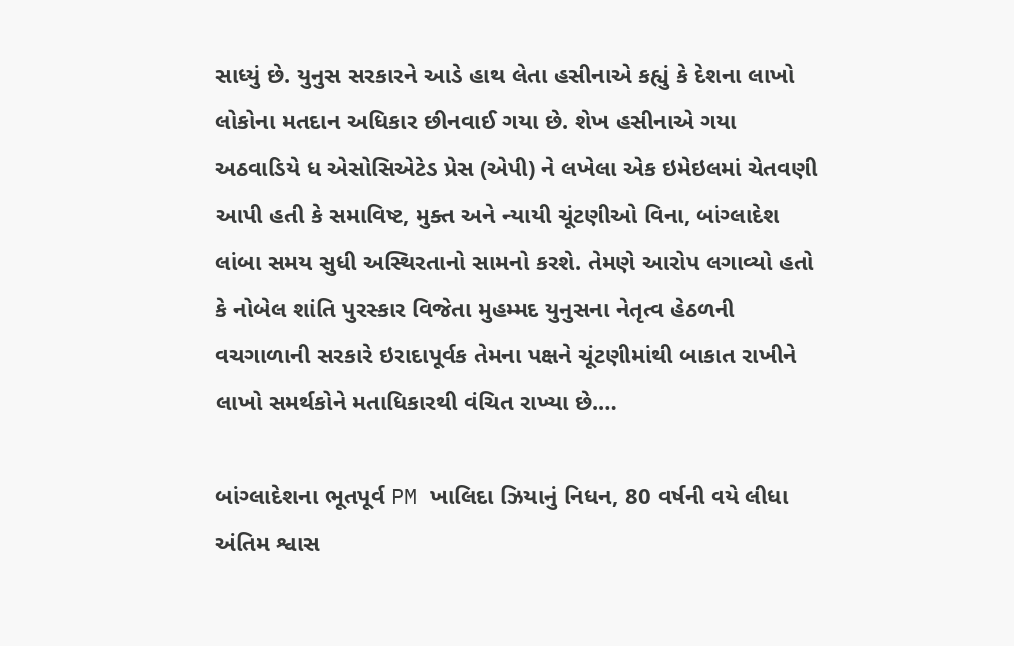સાધ્યું છે. યુનુસ સરકારને આડે હાથ લેતા હસીનાએ કહ્યું કે દેશના લાખો લોકોના મતદાન અધિકાર છીનવાઈ ગયા છે. શેખ હસીનાએ ગયા અઠવાડિયે ધ એસોસિએટેડ પ્રેસ (એપી) ને લખેલા એક ઇમેઇલમાં ચેતવણી આપી હતી કે સમાવિષ્ટ, મુક્ત અને ન્યાયી ચૂંટણીઓ વિના, બાંગ્લાદેશ લાંબા સમય સુધી અસ્થિરતાનો સામનો કરશે. તેમણે આરોપ લગાવ્યો હતો કે નોબેલ શાંતિ પુરસ્કાર વિજેતા મુહમ્મદ યુનુસના નેતૃત્વ હેઠળની વચગાળાની સરકારે ઇરાદાપૂર્વક તેમના પક્ષને ચૂંટણીમાંથી બાકાત રાખીને લાખો સમર્થકોને મતાધિકારથી વંચિત રાખ્યા છે.…

બાંગ્લાદેશના ભૂતપૂર્વ PM ખાલિદા ઝિયાનું નિધન, 80 વર્ષની વયે લીધા અંતિમ શ્વાસ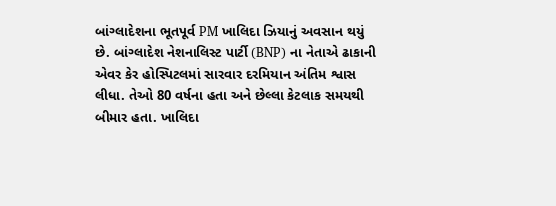બાંગ્લાદેશના ભૂતપૂર્વ PM ખાલિદા ઝિયાનું અવસાન થયું છે. બાંગ્લાદેશ નેશનાલિસ્ટ પાર્ટી (BNP) ના નેતાએ ઢાકાની એવર કેર હોસ્પિટલમાં સારવાર દરમિયાન અંતિમ શ્વાસ લીધા. તેઓ 80 વર્ષના હતા અને છેલ્લા કેટલાક સમયથી બીમાર હતા. ખાલિદા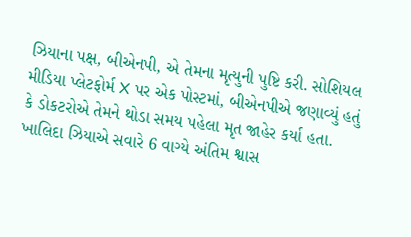ઝિયાના પક્ષ, બીએનપી, એ તેમના મૃત્યુની પુષ્ટિ કરી. સોશિયલ મીડિયા પ્લેટફોર્મ X પર એક પોસ્ટમાં, બીએનપીએ જણાવ્યું હતું કે ડોકટરોએ તેમને થોડા સમય પહેલા મૃત જાહેર કર્યા હતા. ખાલિદા ઝિયાએ સવારે 6 વાગ્યે અંતિમ શ્વાસ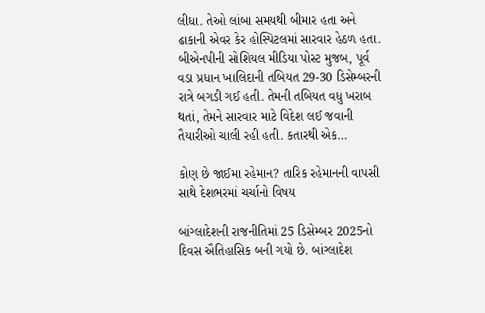લીધા. તેઓ લાંબા સમયથી બીમાર હતા અને ઢાકાની એવર કેર હોસ્પિટલમાં સારવાર હેઠળ હતા. બીએનપીની સોશિયલ મીડિયા પોસ્ટ મુજબ, પૂર્વ વડા પ્રધાન ખાલિદાની તબિયત 29-30 ડિસેમ્બરની રાત્રે બગડી ગઈ હતી. તેમની તબિયત વધુ ખરાબ થતાં, તેમને સારવાર માટે વિદેશ લઈ જવાની તૈયારીઓ ચાલી રહી હતી. કતારથી એક…

કોણ છે જાઈમા રહેમાન? તારિક રહેમાનની વાપસી સાથે દેશભરમાં ચર્ચાનો વિષય

બાંગ્લાદેશની રાજનીતિમાં 25 ડિસેમ્બર 2025નો દિવસ ઐતિહાસિક બની ગયો છે. બાંગ્લાદેશ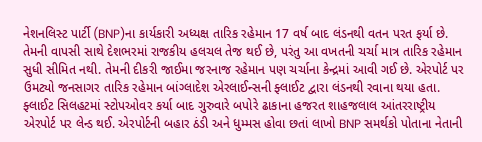નેશનલિસ્ટ પાર્ટી (BNP)ના કાર્યકારી અધ્યક્ષ તારિક રહેમાન 17 વર્ષ બાદ લંડનથી વતન પરત ફર્યા છે. તેમની વાપસી સાથે દેશભરમાં રાજકીય હલચલ તેજ થઈ છે, પરંતુ આ વખતની ચર્ચા માત્ર તારિક રહેમાન સુધી સીમિત નથી. તેમની દીકરી જાઈમા જરનાજ રહેમાન પણ ચર્ચાના કેન્દ્રમાં આવી ગઈ છે. એરપોર્ટ પર ઉમટ્યો જનસાગર તારિક રહેમાન બાંગ્લાદેશ એરલાઈન્સની ફ્લાઈટ દ્વારા લંડનથી રવાના થયા હતા. ફ્લાઈટ સિલહટમાં સ્ટોપઓવર કર્યા બાદ ગુરુવારે બપોરે ઢાકાના હજરત શાહજલાલ આંતરરાષ્ટ્રીય એરપોર્ટ પર લેન્ડ થઈ. એરપોર્ટની બહાર ઠંડી અને ધુમ્મસ હોવા છતાં લાખો BNP સમર્થકો પોતાના નેતાની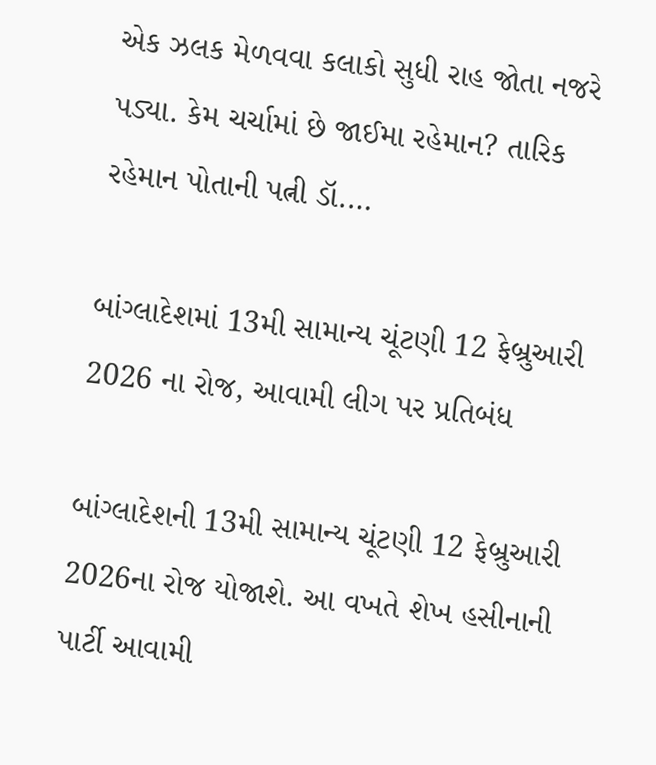એક ઝલક મેળવવા કલાકો સુધી રાહ જોતા નજરે પડ્યા. કેમ ચર્ચામાં છે જાઈમા રહેમાન? તારિક રહેમાન પોતાની પત્ની ડૉ.…

બાંગ્લાદેશમાં 13મી સામાન્ય ચૂંટણી 12 ફેબ્રુઆરી 2026 ના રોજ, આવામી લીગ પર પ્રતિબંધ

બાંગ્લાદેશની 13મી સામાન્ય ચૂંટણી 12 ફેબ્રુઆરી 2026ના રોજ યોજાશે. આ વખતે શેખ હસીનાની પાર્ટી આવામી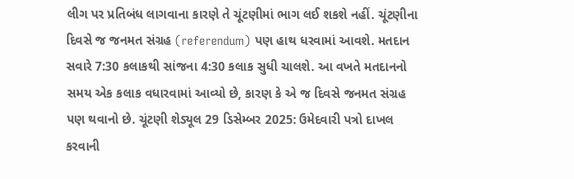લીગ પર પ્રતિબંધ લાગવાના કારણે તે ચૂંટણીમાં ભાગ લઈ શકશે નહીં. ચૂંટણીના દિવસે જ જનમત સંગ્રહ (referendum) પણ હાથ ધરવામાં આવશે. મતદાન સવારે 7:30 કલાકથી સાંજના 4:30 કલાક સુધી ચાલશે. આ વખતે મતદાનનો સમય એક કલાક વધારવામાં આવ્યો છે, કારણ કે એ જ દિવસે જનમત સંગ્રહ પણ થવાનો છે. ચૂંટણી શેડ્યૂલ 29 ડિસેમ્બર 2025: ઉમેદવારી પત્રો દાખલ કરવાની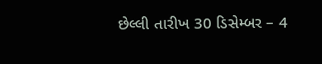છેલ્લી તારીખ 30 ડિસેમ્બર – 4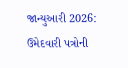જાન્યુઆરી 2026: ઉમેદવારી પત્રોની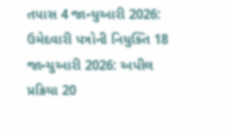તપાસ 4 જાન્યુઆરી 2026: ઉમેદવારી પત્રોની નિયુક્તિ 18 જાન્યુઆરી 2026: અપીલ પ્રક્રિયા 20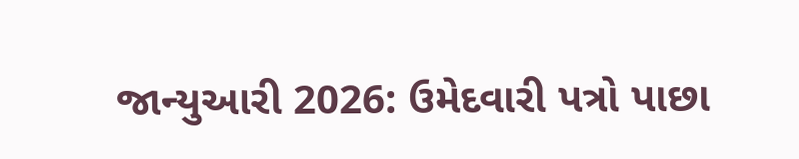જાન્યુઆરી 2026: ઉમેદવારી પત્રો પાછા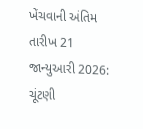ખેંચવાની અંતિમ તારીખ 21 જાન્યુઆરી 2026: ચૂંટણી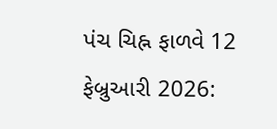પંચ ચિહ્ન ફાળવે 12 ફેબ્રુઆરી 2026: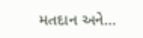મતદાન અને…